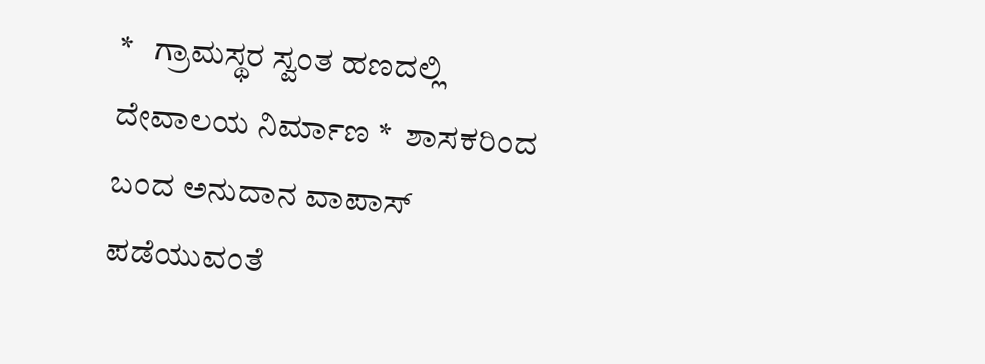*   ಗ್ರಾಮಸ್ಥರ ಸ್ವಂತ ಹಣದಲ್ಲಿ ದೇವಾಲಯ ನಿರ್ಮಾಣ *  ಶಾಸಕರಿಂದ ಬಂದ ಅನುದಾನ ವಾಪಾಸ್ ಪಡೆಯುವಂತೆ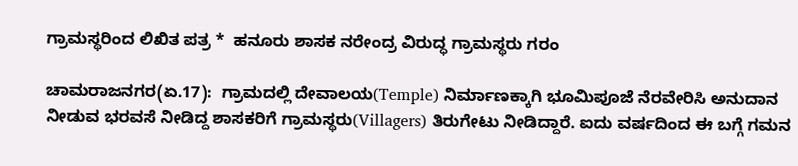ಗ್ರಾಮಸ್ಥರಿಂದ ಲಿಖಿತ ಪತ್ರ *  ಹನೂರು ಶಾಸಕ ನರೇಂದ್ರ ವಿರುದ್ಧ ಗ್ರಾಮಸ್ಥರು ಗರಂ

ಚಾಮರಾಜನಗರ(ಏ.17):  ಗ್ರಾಮದಲ್ಲಿ ದೇವಾಲಯ(Temple) ನಿರ್ಮಾಣಕ್ಕಾಗಿ ಭೂಮಿಪೂಜೆ ನೆರವೇರಿಸಿ ಅನುದಾನ ನೀಡುವ ಭರವಸೆ ನೀಡಿದ್ದ ಶಾಸಕರಿಗೆ ಗ್ರಾಮಸ್ಥರು(Villagers) ತಿರುಗೇಟು ನೀಡಿದ್ದಾರೆ. ಐದು ವರ್ಷದಿಂದ ಈ ಬಗ್ಗೆ ಗಮನ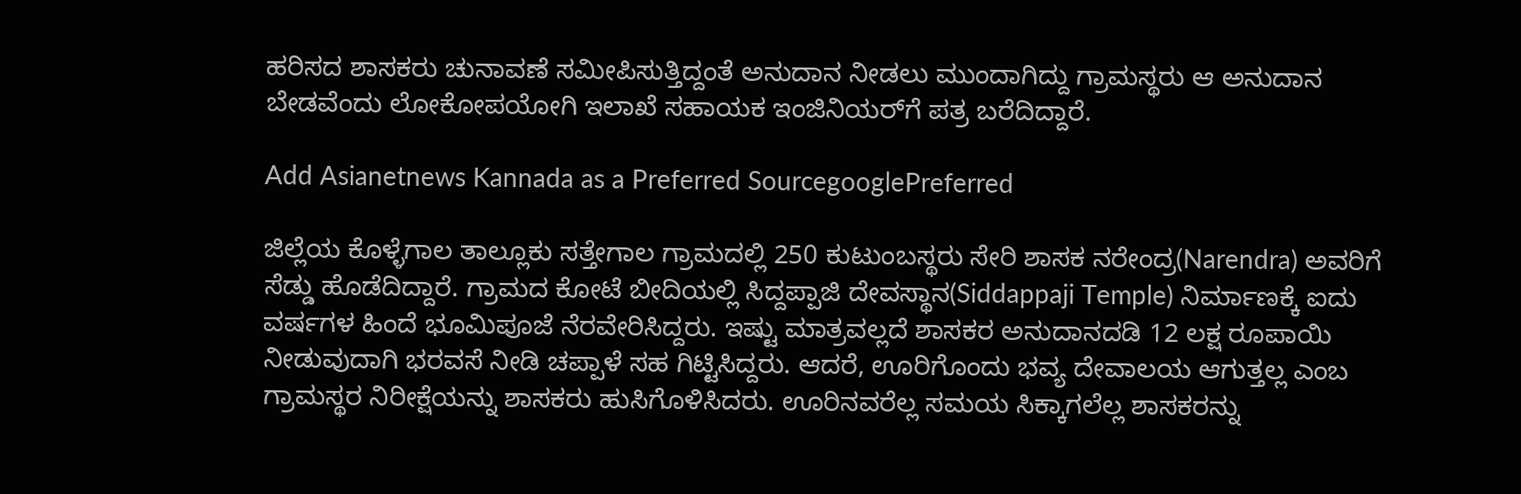ಹರಿಸದ ಶಾಸಕರು ಚುನಾವಣೆ ಸಮೀಪಿಸುತ್ತಿದ್ದಂತೆ ಅನುದಾನ ನೀಡಲು ಮುಂದಾಗಿದ್ದು ಗ್ರಾಮಸ್ಥರು ಆ ಅನುದಾನ ಬೇಡವೆಂದು ಲೋಕೋಪಯೋಗಿ ಇಲಾಖೆ ಸಹಾಯಕ ಇಂಜಿನಿಯರ್‌ಗೆ ಪತ್ರ ಬರೆದಿದ್ದಾರೆ.

Add Asianetnews Kannada as a Preferred SourcegooglePreferred

ಜಿಲ್ಲೆಯ ಕೊಳ್ಳೆಗಾಲ ತಾಲ್ಲೂಕು ಸತ್ತೇಗಾಲ ಗ್ರಾಮದಲ್ಲಿ 250 ಕುಟುಂಬಸ್ಥರು ಸೇರಿ ಶಾಸಕ ನರೇಂದ್ರ(Narendra) ಅವರಿಗೆ ಸೆಡ್ಡು ಹೊಡೆದಿದ್ದಾರೆ. ಗ್ರಾಮದ ಕೋಟೆ ಬೀದಿಯಲ್ಲಿ ಸಿದ್ದಪ್ಪಾಜಿ ದೇವಸ್ಥಾನ(Siddappaji Temple) ನಿರ್ಮಾಣಕ್ಕೆ ಐದು ವರ್ಷಗಳ ಹಿಂದೆ ಭೂಮಿಪೂಜೆ ನೆರವೇರಿಸಿದ್ದರು. ಇಷ್ಟು ಮಾತ್ರವಲ್ಲದೆ ಶಾಸಕರ ಅನುದಾನದಡಿ 12 ಲಕ್ಷ ರೂಪಾಯಿ ನೀಡುವುದಾಗಿ ಭರವಸೆ ನೀಡಿ ಚಪ್ಪಾಳೆ ಸಹ ಗಿಟ್ಟಿಸಿದ್ದರು. ಆದರೆ, ಊರಿಗೊಂದು ಭವ್ಯ ದೇವಾಲಯ ಆಗುತ್ತಲ್ಲ ಎಂಬ ಗ್ರಾಮಸ್ಥರ ನಿರೀಕ್ಷೆಯನ್ನು ಶಾಸಕರು ಹುಸಿಗೊಳಿಸಿದರು. ಊರಿನವರೆಲ್ಲ ಸಮಯ ಸಿಕ್ಕಾಗಲೆಲ್ಲ ಶಾಸಕರನ್ನು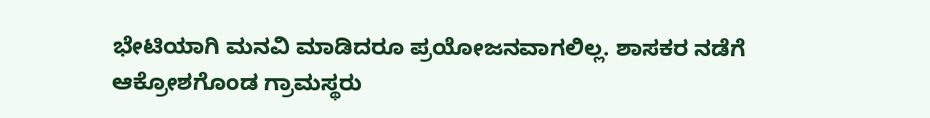ಭೇಟಿಯಾಗಿ ಮನವಿ ಮಾಡಿದರೂ ಪ್ರಯೋಜನವಾಗಲಿಲ್ಲ. ಶಾಸಕರ ನಡೆಗೆ ಆಕ್ರೋಶಗೊಂಡ ಗ್ರಾಮಸ್ಥರು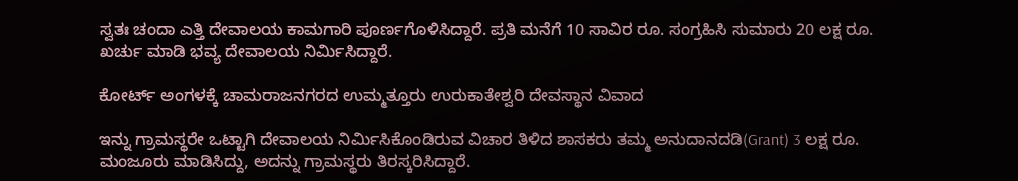ಸ್ವತಃ ಚಂದಾ ಎತ್ತಿ ದೇವಾಲಯ ಕಾಮಗಾರಿ ಪೂರ್ಣಗೊಳಿಸಿದ್ದಾರೆ. ಪ್ರತಿ ಮನೆಗೆ 10 ಸಾವಿರ ರೂ. ಸಂಗ್ರಹಿಸಿ ಸುಮಾರು 20 ಲಕ್ಷ ರೂ. ಖರ್ಚು ಮಾಡಿ ಭವ್ಯ ದೇವಾಲಯ ನಿರ್ಮಿಸಿದ್ದಾರೆ.

ಕೋರ್ಟ್‌ ಅಂಗಳಕ್ಕೆ ಚಾಮರಾಜನಗರದ ಉಮ್ಮತ್ತೂರು ಉರುಕಾತೇಶ್ವರಿ ದೇವಸ್ಥಾನ ವಿವಾದ

ಇನ್ನು ಗ್ರಾಮಸ್ಥರೇ ಒಟ್ಟಾಗಿ ದೇವಾಲಯ ನಿರ್ಮಿಸಿಕೊಂಡಿರುವ ವಿಚಾರ ತಿಳಿದ ಶಾಸಕರು ತಮ್ಮ ಅನುದಾನದಡಿ(Grant) 3 ಲಕ್ಷ ರೂ. ಮಂಜೂರು ಮಾಡಿಸಿದ್ದು, ಅದನ್ನು ಗ್ರಾಮಸ್ಥರು ತಿರಸ್ಕರಿಸಿದ್ದಾರೆ.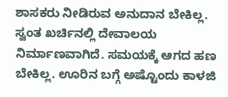ಶಾಸಕರು ನೀಡಿರುವ ಅನುದಾನ ಬೇಕಿಲ್ಲ. ಸ್ವಂತ ಖರ್ಚಿನಲ್ಲಿ ದೇವಾಲಯ ನಿರ್ಮಾಣವಾಗಿದೆ. ಸಮಯಕ್ಕೆ ಆಗದ ಹಣ ಬೇಕಿಲ್ಲ. ಊರಿನ ಬಗ್ಗೆ ಅಷ್ಟೊಂದು ಕಾಳಜಿ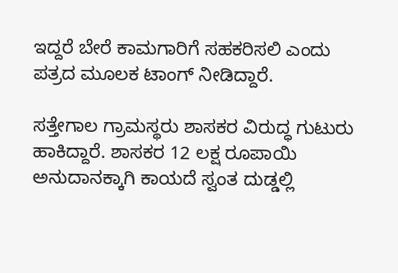ಇದ್ದರೆ ಬೇರೆ ಕಾಮಗಾರಿಗೆ ಸಹಕರಿಸಲಿ ಎಂದು ಪತ್ರದ ಮೂಲಕ ಟಾಂಗ್ ನೀಡಿದ್ದಾರೆ.

ಸತ್ತೇಗಾಲ ಗ್ರಾಮಸ್ಥರು ಶಾಸಕರ ವಿರುದ್ಧ ಗುಟುರು ಹಾಕಿದ್ದಾರೆ. ಶಾಸಕರ 12 ಲಕ್ಷ ರೂಪಾಯಿ ಅನುದಾನಕ್ಕಾಗಿ ಕಾಯದೆ ಸ್ವಂತ ದುಡ್ಡಲ್ಲಿ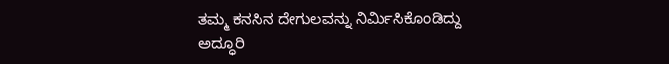ತಮ್ಮ ಕನಸಿನ ದೇಗುಲವನ್ನು ನಿರ್ಮಿಸಿಕೊಂಡಿದ್ದು ಅದ್ಧೂರಿ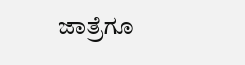ಜಾತ್ರೆಗೂ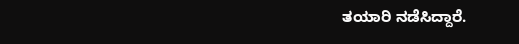ತಯಾರಿ ನಡೆಸಿದ್ದಾರೆ.